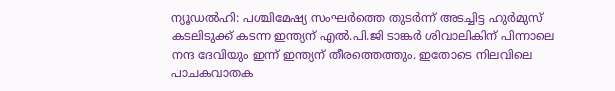ന്യൂഡൽഹി: പശ്ചിമേഷ്യ സംഘർത്തെ തുടർന്ന് അടച്ചിട്ട ഹുർമുസ് കടലിടുക്ക് കടന്ന ഇന്ത്യന് എൽ.പി.ജി ടാങ്കർ ശിവാലികിന് പിന്നാലെ നന്ദ ദേവിയും ഇന്ന് ഇന്ത്യന് തീരത്തെത്തും. ഇതോടെ നിലവിലെ പാചകവാതക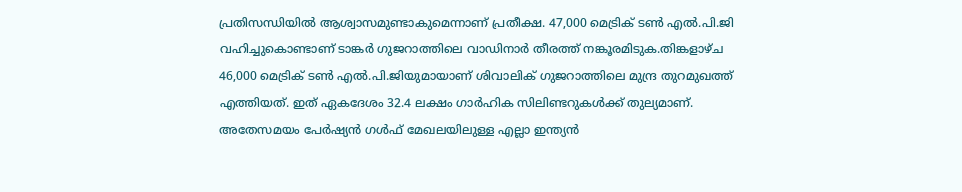പ്രതിസന്ധിയിൽ ആശ്വാസമുണ്ടാകുമെന്നാണ് പ്രതീക്ഷ. 47,000 മെട്രിക് ടൺ എൽ.പി.ജി വഹിച്ചുകൊണ്ടാണ് ടാങ്കർ ഗുജറാത്തിലെ വാഡിനാർ തീരത്ത് നങ്കൂരമിടുക.തിങ്കളാഴ്ച 46,000 മെട്രിക് ടൺ എൽ.പി.ജിയുമായാണ് ശിവാലിക് ഗുജറാത്തിലെ മുന്ദ്ര തുറമുഖത്ത് എത്തിയത്. ഇത് ഏകദേശം 32.4 ലക്ഷം ഗാർഹിക സിലിണ്ടറുകൾക്ക് തുല്യമാണ്. അതേസമയം പേർഷ്യൻ ഗൾഫ് മേഖലയിലുള്ള എല്ലാ ഇന്ത്യൻ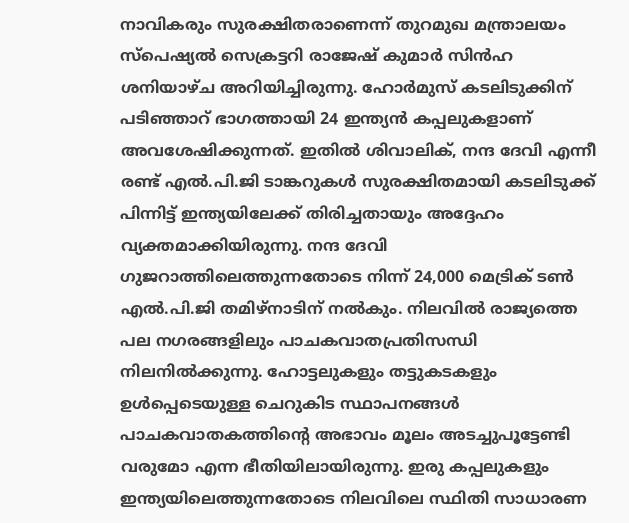നാവികരും സുരക്ഷിതരാണെന്ന് തുറമുഖ മന്ത്രാലയം സ്പെഷ്യൽ സെക്രട്ടറി രാജേഷ് കുമാർ സിൻഹ ശനിയാഴ്ച അറിയിച്ചിരുന്നു. ഹോർമുസ് കടലിടുക്കിന് പടിഞ്ഞാറ് ഭാഗത്തായി 24 ഇന്ത്യൻ കപ്പലുകളാണ് അവശേഷിക്കുന്നത്. ഇതിൽ ശിവാലിക്, നന്ദ ദേവി എന്നീ രണ്ട് എൽ.പി.ജി ടാങ്കറുകൾ സുരക്ഷിതമായി കടലിടുക്ക് പിന്നിട്ട് ഇന്ത്യയിലേക്ക് തിരിച്ചതായും അദ്ദേഹം വ്യക്തമാക്കിയിരുന്നു. നന്ദ ദേവി ഗുജറാത്തിലെത്തുന്നതോടെ നിന്ന് 24,000 മെട്രിക് ടൺ എൽ.പി.ജി തമിഴ്നാടിന് നൽകും. നിലവിൽ രാജ്യത്തെ പല നഗരങ്ങളിലും പാചകവാതപ്രതിസന്ധി നിലനിൽക്കുന്നു. ഹോട്ടലുകളും തട്ടുകടകളും ഉൾപ്പെടെയുള്ള ചെറുകിട സ്ഥാപനങ്ങൾ പാചകവാതകത്തിന്റെ അഭാവം മൂലം അടച്ചുപൂട്ടേണ്ടി വരുമോ എന്ന ഭീതിയിലായിരുന്നു. ഇരു കപ്പലുകളും ഇന്ത്യയിലെത്തുന്നതോടെ നിലവിലെ സ്ഥിതി സാധാരണ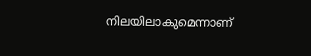നിലയിലാകുമെന്നാണ്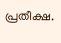പ്രതീക്ഷ.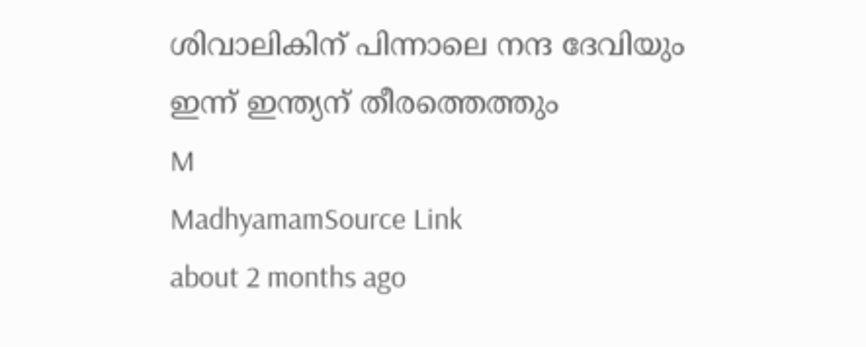ശിവാലികിന് പിന്നാലെ നന്ദ ദേവിയും ഇന്ന് ഇന്ത്യന് തീരത്തെത്തും
M
MadhyamamSource Link
about 2 months ago